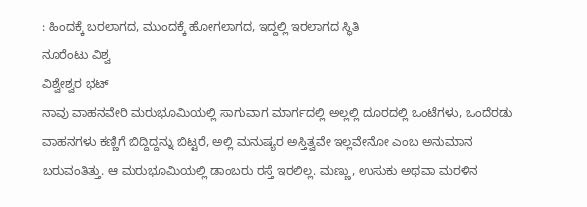: ಹಿಂದಕ್ಕೆ ಬರಲಾಗದ, ಮುಂದ‌ಕ್ಕೆ ಹೋಗಲಾಗದ, ಇದ್ದಲ್ಲಿ ಇರಲಾಗದ ಸ್ಥಿತಿ
ನೂರೆಂಟು ವಿಶ್ವ
ವಿಶ್ವೇಶ್ವರ ಭಟ್
ನಾವು ವಾಹನವೇರಿ ಮರುಭೂಮಿಯಲ್ಲಿ ಸಾಗುವಾಗ ಮಾರ್ಗದಲ್ಲಿ ಅಲ್ಲಲ್ಲಿ ದೂರದಲ್ಲಿ ಒಂಟೆಗಳು, ಒಂದೆರಡು ವಾಹನಗಳು ಕಣ್ಣಿಗೆ ಬಿದ್ದಿದ್ದನ್ನು ಬಿಟ್ಟರೆ, ಅಲ್ಲಿ ಮನುಷ್ಯರ ಅಸ್ತಿತ್ವವೇ ಇಲ್ಲವೇನೋ ಎಂಬ ಅನುಮಾನ ಬರುವಂತಿತ್ತು. ಆ ಮರುಭೂಮಿಯಲ್ಲಿ ಡಾಂಬರು ರಸ್ತೆ ಇರಲಿಲ್ಲ. ಮಣ್ಣು, ಉಸುಕು ಅಥವಾ ಮರಳಿನ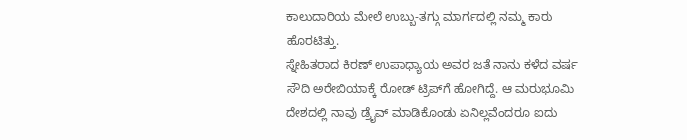ಕಾಲುದಾರಿಯ ಮೇಲೆ ಉಬ್ಬು-ತಗ್ಗು ಮಾರ್ಗದಲ್ಲಿ ನಮ್ಮ ಕಾರು ಹೊರಟಿತ್ತು.
ಸ್ನೇಹಿತರಾದ ಕಿರಣ್ ಉಪಾಧ್ಯಾಯ ಅವರ ಜತೆ ನಾನು ಕಳೆದ ವರ್ಷ ಸೌದಿ ಅರೇಬಿಯಾಕ್ಕೆ ರೋಡ್ ಟ್ರಿಪ್‌ಗೆ ಹೋಗಿದ್ದೆ. ಆ ಮರುಭೂಮಿ ದೇಶದಲ್ಲಿ ನಾವು ಡ್ರೈವ್ ಮಾಡಿಕೊಂಡು ಏನಿಲ್ಲವೆಂದರೂ ಐದು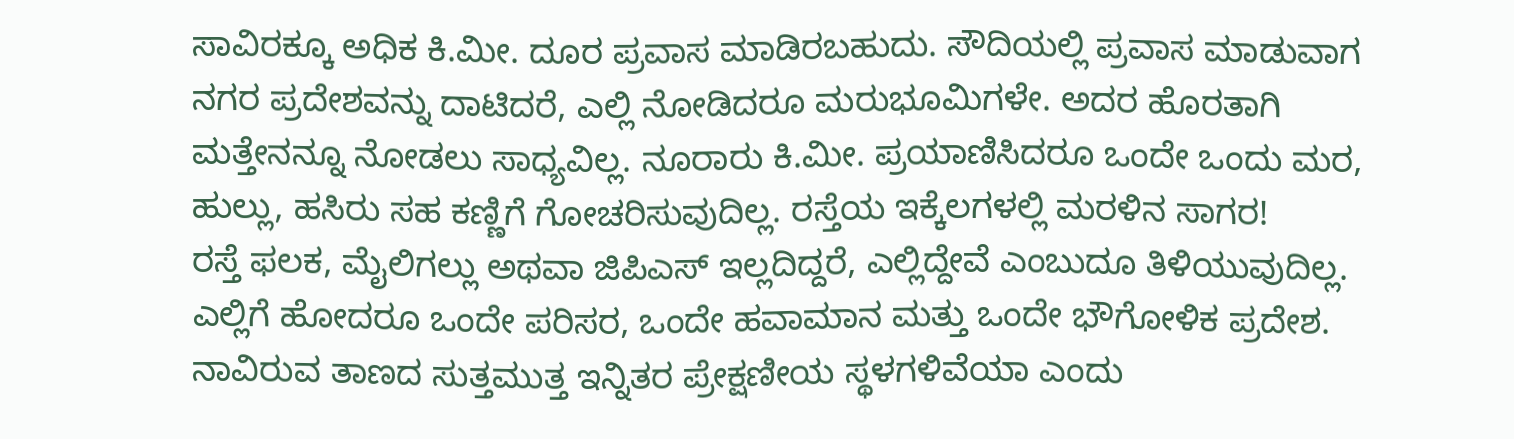ಸಾವಿರಕ್ಕೂ ಅಧಿಕ ಕಿ.ಮೀ. ದೂರ ಪ್ರವಾಸ ಮಾಡಿರಬಹುದು. ಸೌದಿಯಲ್ಲಿ ಪ್ರವಾಸ ಮಾಡುವಾಗ ನಗರ ಪ್ರದೇಶವನ್ನು ದಾಟಿದರೆ, ಎಲ್ಲಿ ನೋಡಿದರೂ ಮರುಭೂಮಿಗಳೇ. ಅದರ ಹೊರತಾಗಿ ಮತ್ತೇನನ್ನೂ ನೋಡಲು ಸಾಧ್ಯವಿಲ್ಲ. ನೂರಾರು ಕಿ.ಮೀ. ಪ್ರಯಾಣಿಸಿದರೂ ಒಂದೇ ಒಂದು ಮರ, ಹುಲ್ಲು, ಹಸಿರು ಸಹ ಕಣ್ಣಿಗೆ ಗೋಚರಿಸುವುದಿಲ್ಲ. ರಸ್ತೆಯ ಇಕ್ಕೆಲಗಳಲ್ಲಿ ಮರಳಿನ ಸಾಗರ!
ರಸ್ತೆ ಫಲಕ, ಮೈಲಿಗಲ್ಲು ಅಥವಾ ಜಿಪಿಎಸ್ ಇಲ್ಲದಿದ್ದರೆ, ಎಲ್ಲಿದ್ದೇವೆ ಎಂಬುದೂ ತಿಳಿಯುವುದಿಲ್ಲ. ಎಲ್ಲಿಗೆ ಹೋದರೂ ಒಂದೇ ಪರಿಸರ, ಒಂದೇ ಹವಾಮಾನ ಮತ್ತು ಒಂದೇ ಭೌಗೋಳಿಕ ಪ್ರದೇಶ. ನಾವಿರುವ ತಾಣದ ಸುತ್ತಮುತ್ತ ಇನ್ನಿತರ ಪ್ರೇಕ್ಷಣೀಯ ಸ್ಥಳಗಳಿವೆಯಾ ಎಂದು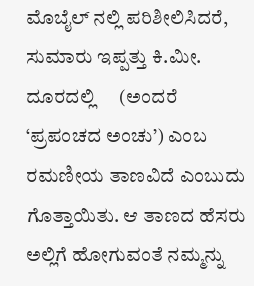ಮೊಬೈಲ್ ನಲ್ಲಿ ಪರಿಶೀಲಿಸಿದರೆ, ಸುಮಾರು ಇಪ್ಪತ್ತು ಕಿ.ಮೀ. ದೂರದಲ್ಲಿ     (ಅಂದರೆ ‘ಪ್ರಪಂಚದ ಅಂಚು’) ಎಂಬ ರಮಣೀಯ ತಾಣವಿದೆ ಎಂಬುದು ಗೊತ್ತಾಯಿತು. ಆ ತಾಣದ ಹೆಸರು ಅಲ್ಲಿಗೆ ಹೋಗುವಂತೆ ನಮ್ಮನ್ನು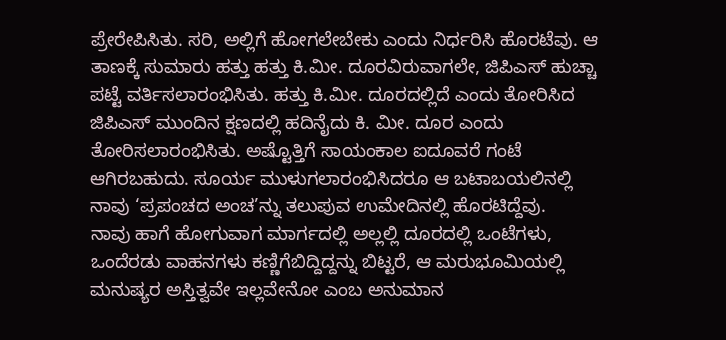ಪ್ರೇರೇಪಿಸಿತು. ಸರಿ, ಅಲ್ಲಿಗೆ ಹೋಗಲೇಬೇಕು ಎಂದು ನಿರ್ಧರಿಸಿ ಹೊರಟೆವು. ಆ ತಾಣಕ್ಕೆ ಸುಮಾರು ಹತ್ತು ಹತ್ತು ಕಿ.ಮೀ. ದೂರವಿರುವಾಗಲೇ, ಜಿಪಿಎಸ್ ಹುಚ್ಚಾ  ಪಟ್ಟೆ ವರ್ತಿಸಲಾರಂಭಿಸಿತು. ಹತ್ತು ಕಿ.ಮೀ. ದೂರದಲ್ಲಿದೆ ಎಂದು ತೋರಿಸಿದ ಜಿಪಿಎಸ್ ಮುಂದಿನ ಕ್ಷಣದಲ್ಲಿ ಹದಿನೈದು ಕಿ. ಮೀ. ದೂರ ಎಂದು ತೋರಿಸಲಾರಂಭಿಸಿತು. ಅಷ್ಟೊತ್ತಿಗೆ ಸಾಯಂಕಾಲ ಐದೂವರೆ ಗಂಟೆ ಆಗಿರಬಹುದು. ಸೂರ್ಯ ಮುಳುಗಲಾರಂಭಿಸಿದರೂ ಆ ಬಟಾಬಯಲಿನಲ್ಲಿ ನಾವು ‘ಪ್ರಪಂಚದ ಅಂಚ’ನ್ನು ತಲುಪುವ ಉಮೇದಿನಲ್ಲಿ ಹೊರಟಿದ್ದೆವು.
ನಾವು ಹಾಗೆ ಹೋಗುವಾಗ ಮಾರ್ಗದಲ್ಲಿ ಅಲ್ಲಲ್ಲಿ ದೂರದಲ್ಲಿ ಒಂಟೆಗಳು, ಒಂದೆರಡು ವಾಹನಗಳು ಕಣ್ಣಿಗೆಬಿದ್ದಿದ್ದನ್ನು ಬಿಟ್ಟರೆ, ಆ ಮರುಭೂಮಿಯಲ್ಲಿ ಮನುಷ್ಯರ ಅಸ್ತಿತ್ವವೇ ಇಲ್ಲವೇನೋ ಎಂಬ ಅನುಮಾನ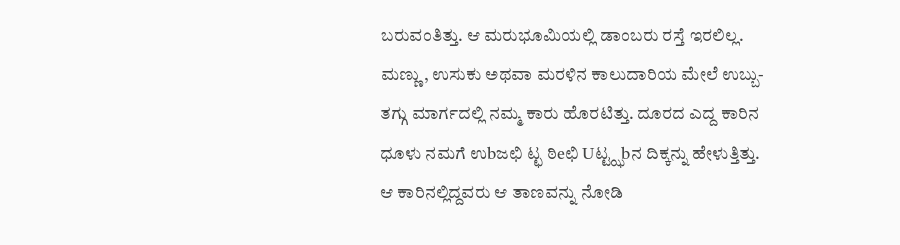ಬರುವಂತಿತ್ತು. ಆ ಮರುಭೂಮಿಯಲ್ಲಿ ಡಾಂಬರು ರಸ್ತೆ ಇರಲಿಲ್ಲ. ಮಣ್ಣು, ಉಸುಕು ಅಥವಾ ಮರಳಿನ ಕಾಲುದಾರಿಯ ಮೇಲೆ ಉಬ್ಬು-ತಗ್ಗು ಮಾರ್ಗದಲ್ಲಿ ನಮ್ಮ ಕಾರು ಹೊರಟಿತ್ತು. ದೂರದ ಎದ್ದ ಕಾರಿನ ಧೂಳು ನಮಗೆ ಉbಜಛಿ ಟ್ಛ ಠಿeಛಿ Uಟ್ಟ್ಝbನ ದಿಕ್ಕನ್ನು ಹೇಳುತ್ತಿತ್ತು. ಆ ಕಾರಿನಲ್ಲಿದ್ದವರು ಆ ತಾಣವನ್ನು ನೋಡಿ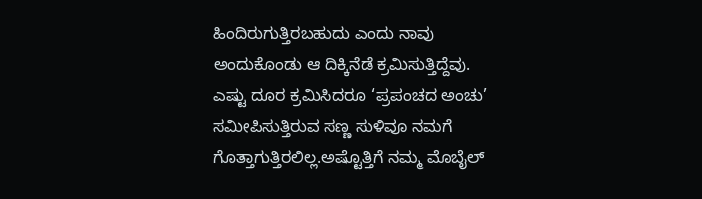ಹಿಂದಿರುಗುತ್ತಿರಬಹುದು ಎಂದು ನಾವು ಅಂದುಕೊಂಡು ಆ ದಿಕ್ಕಿನೆಡೆ ಕ್ರಮಿಸುತ್ತಿದ್ದೆವು.
ಎಷ್ಟು ದೂರ ಕ್ರಮಿಸಿದರೂ ‘ಪ್ರಪಂಚದ ಅಂಚು’ ಸಮೀಪಿಸುತ್ತಿರುವ ಸಣ್ಣ ಸುಳಿವೂ ನಮಗೆ ಗೊತ್ತಾಗುತ್ತಿರಲಿಲ್ಲ.ಅಷ್ಟೊತ್ತಿಗೆ ನಮ್ಮ ಮೊಬೈಲ್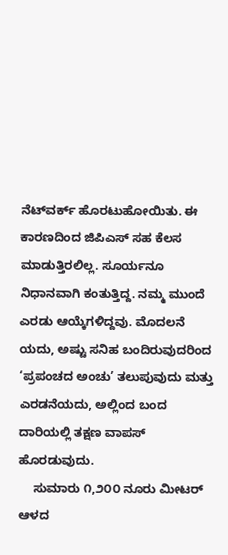ನೆಟ್‌ವರ್ಕ್ ಹೊರಟುಹೋಯಿತು. ಈ ಕಾರಣದಿಂದ ಜಿಪಿಎಸ್ ಸಹ ಕೆಲಸ ಮಾಡುತ್ತಿರಲಿಲ್ಲ. ಸೂರ್ಯನೂ ನಿಧಾನವಾಗಿ ಕಂತುತ್ತಿದ್ದ. ನಮ್ಮ ಮುಂದೆ ಎರಡು ಆಯ್ಕೆಗಳಿದ್ದವು. ಮೊದಲನೆ ಯದು, ಅಷ್ಟು ಸನಿಹ ಬಂದಿರುವುದರಿಂದ ‘ಪ್ರಪಂಚದ ಅಂಚು’ ತಲುಪುವುದು ಮತ್ತು ಎರಡನೆಯದು, ಅಲ್ಲಿಂದ ಬಂದ ದಾರಿಯಲ್ಲಿ ತಕ್ಷಣ ವಾಪಸ್ ಹೊರಡುವುದು.
    ಸುಮಾರು ೧,೨೦೦ ನೂರು ಮೀಟರ್ ಆಳದ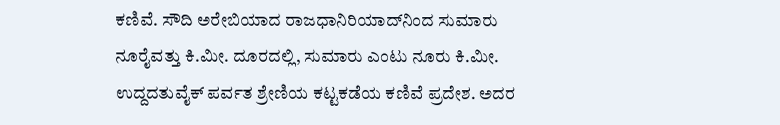ಕಣಿವೆ. ಸೌದಿ ಅರೇಬಿಯಾದ ರಾಜಧಾನಿರಿಯಾದ್‌ನಿಂದ ಸುಮಾರು ನೂರೈವತ್ತು ಕಿ.ಮೀ. ದೂರದಲ್ಲಿ, ಸುಮಾರು ಎಂಟು ನೂರು ಕಿ.ಮೀ. ಉದ್ದದತುವೈಕ್ ಪರ್ವತ ಶ್ರೇಣಿಯ ಕಟ್ಟಕಡೆಯ ಕಣಿವೆ ಪ್ರದೇಶ. ಅದರ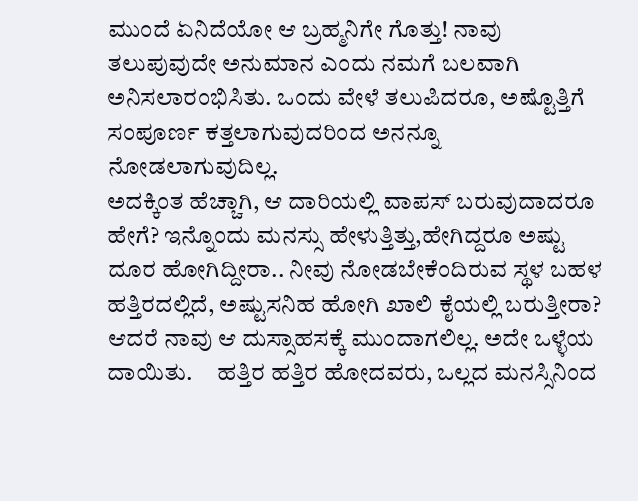ಮುಂದೆ ಏನಿದೆಯೋ ಆ ಬ್ರಹ್ಮನಿಗೇ ಗೊತ್ತು! ನಾವು     ತಲುಪುವುದೇ ಅನುಮಾನ ಎಂದು ನಮಗೆ ಬಲವಾಗಿ ಅನಿಸಲಾರಂಭಿಸಿತು. ಒಂದು ವೇಳೆ ತಲುಪಿದರೂ, ಅಷ್ಟೊತ್ತಿಗೆ ಸಂಪೂರ್ಣ ಕತ್ತಲಾಗುವುದರಿಂದ ಅನನ್ನೂ ನೋಡಲಾಗುವುದಿಲ್ಲ.
ಅದಕ್ಕಿಂತ ಹೆಚ್ಚಾಗಿ, ಆ ದಾರಿಯಲ್ಲಿ ವಾಪಸ್ ಬರುವುದಾದರೂ ಹೇಗೆ? ಇನ್ನೊಂದು ಮನಸ್ಸು ಹೇಳುತ್ತಿತ್ತು,ಹೇಗಿದ್ದರೂ ಅಷ್ಟು ದೂರ ಹೋಗಿದ್ದೀರಾ.. ನೀವು ನೋಡಬೇಕೆಂದಿರುವ ಸ್ಥಳ ಬಹಳ ಹತ್ತಿರದಲ್ಲಿದೆ, ಅಷ್ಟುಸನಿಹ ಹೋಗಿ ಖಾಲಿ ಕೈಯಲ್ಲಿ ಬರುತ್ತೀರಾ? ಆದರೆ ನಾವು ಆ ದುಸ್ಸಾಹಸಕ್ಕೆ ಮುಂದಾಗಲಿಲ್ಲ. ಅದೇ ಒಳ್ಳೆಯ ದಾಯಿತು.     ಹತ್ತಿರ ಹತ್ತಿರ ಹೋದವರು, ಒಲ್ಲದ ಮನಸ್ಸಿನಿಂದ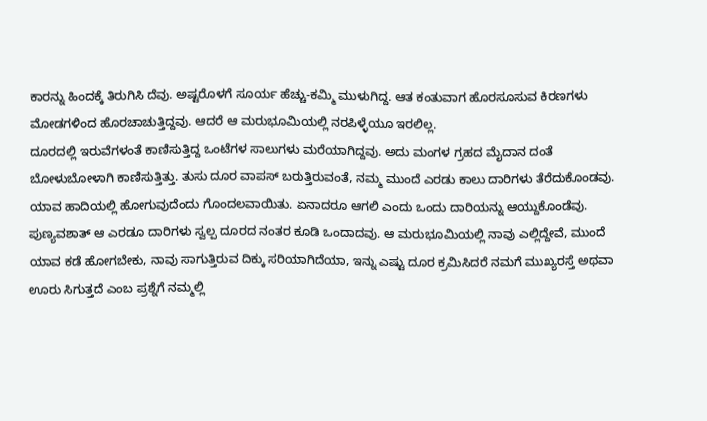ಕಾರನ್ನು ಹಿಂದಕ್ಕೆ ತಿರುಗಿಸಿ ದೆವು. ಅಷ್ಟರೊಳಗೆ ಸೂರ್ಯ ಹೆಚ್ಚು-ಕಮ್ಮಿ ಮುಳುಗಿದ್ದ. ಆತ ಕಂತುವಾಗ ಹೊರಸೂಸುವ ಕಿರಣಗಳು ಮೋಡಗಳಿಂದ ಹೊರಚಾಚುತ್ತಿದ್ದವು. ಆದರೆ ಆ ಮರುಭೂಮಿಯಲ್ಲಿ ನರಪಿಳ್ಳೆಯೂ ಇರಲಿಲ್ಲ.
ದೂರದಲ್ಲಿ ಇರುವೆಗಳಂತೆ ಕಾಣಿಸುತ್ತಿದ್ದ ಒಂಟೆಗಳ ಸಾಲುಗಳು ಮರೆಯಾಗಿದ್ದವು. ಅದು ಮಂಗಳ ಗ್ರಹದ ಮೈದಾನ ದಂತೆ ಬೋಳುಬೋಳಾಗಿ ಕಾಣಿಸುತ್ತಿತ್ತು. ತುಸು ದೂರ ವಾಪಸ್ ಬರುತ್ತಿರುವಂತೆ, ನಮ್ಮ ಮುಂದೆ ಎರಡು ಕಾಲು ದಾರಿಗಳು ತೆರೆದುಕೊಂಡವು. ಯಾವ ಹಾದಿಯಲ್ಲಿ ಹೋಗುವುದೆಂದು ಗೊಂದಲವಾಯಿತು. ಏನಾದರೂ ಆಗಲಿ ಎಂದು ಒಂದು ದಾರಿಯನ್ನು ಆಯ್ದುಕೊಂಡೆವು. ಪುಣ್ಯವಶಾತ್ ಆ ಎರಡೂ ದಾರಿಗಳು ಸ್ವಲ್ಪ ದೂರದ ನಂತರ ಕೂಡಿ ಒಂದಾದವು. ಆ ಮರುಭೂಮಿಯಲ್ಲಿ ನಾವು ಎಲ್ಲಿದ್ದೇವೆ, ಮುಂದೆ ಯಾವ ಕಡೆ ಹೋಗಬೇಕು, ನಾವು ಸಾಗುತ್ತಿರುವ ದಿಕ್ಕು ಸರಿಯಾಗಿದೆಯಾ, ಇನ್ನು ಎಷ್ಟು ದೂರ ಕ್ರಮಿಸಿದರೆ ನಮಗೆ ಮುಖ್ಯರಸ್ತೆ ಅಥವಾ ಊರು ಸಿಗುತ್ತದೆ ಎಂಬ ಪ್ರಶ್ನೆಗೆ ನಮ್ಮಲ್ಲಿ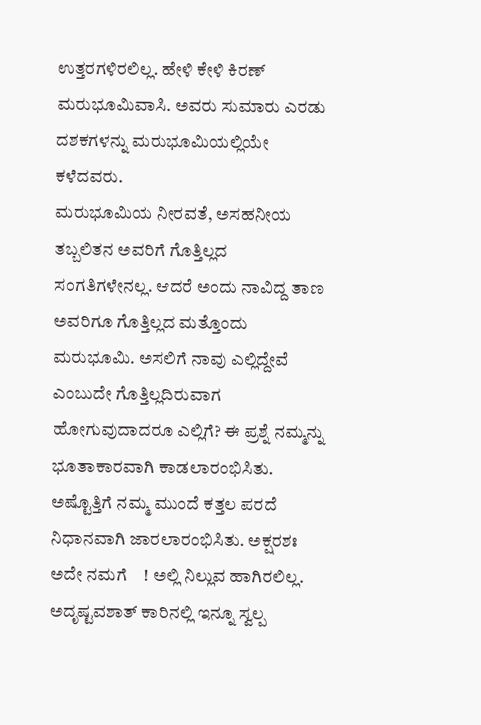ಉತ್ತರಗಳಿರಲಿಲ್ಲ. ಹೇಳಿ ಕೇಳಿ ಕಿರಣ್ ಮರುಭೂಮಿವಾಸಿ. ಅವರು ಸುಮಾರು ಎರಡು ದಶಕಗಳನ್ನು ಮರುಭೂಮಿಯಲ್ಲಿಯೇ ಕಳೆದವರು.
ಮರುಭೂಮಿಯ ನೀರವತೆ, ಅಸಹನೀಯ ತಬ್ಬಲಿತನ ಅವರಿಗೆ ಗೊತ್ತಿಲ್ಲದ ಸಂಗತಿಗಳೇನಲ್ಲ. ಆದರೆ ಅಂದು ನಾವಿದ್ದ ತಾಣ ಅವರಿಗೂ ಗೊತ್ತಿಲ್ಲದ ಮತ್ತೊಂದು ಮರುಭೂಮಿ. ಅಸಲಿಗೆ ನಾವು ಎಲ್ಲಿದ್ದೇವೆ ಎಂಬುದೇ ಗೊತ್ತಿಲ್ಲದಿರುವಾಗ ಹೋಗುವುದಾದರೂ ಎಲ್ಲಿಗೆ? ಈ ಪ್ರಶ್ನೆ ನಮ್ಮನ್ನು ಭೂತಾಕಾರವಾಗಿ ಕಾಡಲಾರಂಭಿಸಿತು. ಅಷ್ಟೊತ್ತಿಗೆ ನಮ್ಮ ಮುಂದೆ ಕತ್ತಲ ಪರದೆ ನಿಧಾನವಾಗಿ ಜಾರಲಾರಂಭಿಸಿತು. ಅಕ್ಷರಶಃ ಅದೇ ನಮಗೆ    ! ಅಲ್ಲಿ ನಿಲ್ಲುವ ಹಾಗಿರಲಿಲ್ಲ. ಅದೃಷ್ಟವಶಾತ್ ಕಾರಿನಲ್ಲಿ ಇನ್ನೂ ಸ್ವಲ್ಪ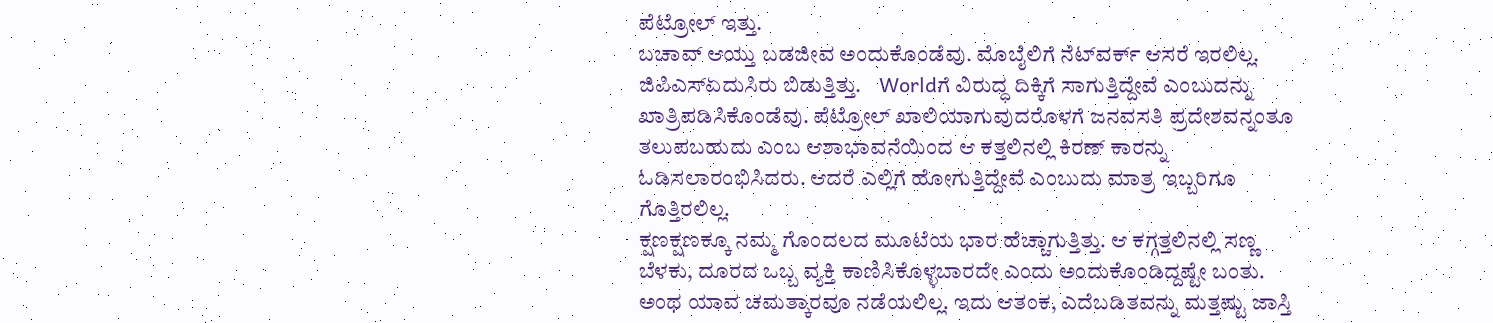ಪೆಟ್ರೋಲ್ ಇತ್ತು.
ಬಚಾವ್ ಆಯ್ತು ಬಡಜೀವ ಅಂದುಕೊಂಡೆವು. ಮೊಬೈಲಿಗೆ ನೆಟ್‌ವರ್ಕ್ ಆಸರೆ ಇರಲಿಲ್ಲ. ಜಿಪಿಎಸ್ಏದುಸಿರು ಬಿಡುತ್ತಿತ್ತು.    Worldಗೆ ವಿರುದ್ಧ ದಿಕ್ಕಿಗೆ ಸಾಗುತ್ತಿದ್ದೇವೆ ಎಂಬುದನ್ನು ಖಾತ್ರಿಪಡಿಸಿಕೊಂಡೆವು. ಪೆಟ್ರೋಲ್ ಖಾಲಿಯಾಗುವುದರೊಳಗೆ ಜನವಸತಿ ಪ್ರದೇಶವನ್ನಂತೂ ತಲುಪಬಹುದು ಎಂಬ ಆಶಾಭಾವನೆಯಿಂದ ಆ ಕತ್ತಲಿನಲ್ಲಿ ಕಿರಣ್ ಕಾರನ್ನು ಓಡಿಸಲಾರಂಭಿಸಿದರು. ಆದರೆ ಎಲ್ಲಿಗೆ ಹೋಗುತ್ತಿದ್ದೇವೆ ಎಂಬುದು ಮಾತ್ರ ಇಬ್ಬರಿಗೂ ಗೊತ್ತಿರಲಿಲ್ಲ.
ಕ್ಷಣಕ್ಷಣಕ್ಕೂ ನಮ್ಮ ಗೊಂದಲದ ಮೂಟೆಯ ಭಾರ ಹೆಚ್ಚಾಗುತ್ತಿತ್ತು. ಆ ಕಗ್ಗತ್ತಲಿನಲ್ಲಿ ಸಣ್ಣ ಬೆಳಕು, ದೂರದ ಒಬ್ಬ ವ್ಯಕ್ತಿ ಕಾಣಿಸಿಕೊಳ್ಳಬಾರದೇ ಎಂದು ಅಂದುಕೊಂಡಿದ್ದಷ್ಟೇ ಬಂತು. ಅಂಥ ಯಾವ ಚಮತ್ಕಾರವೂ ನಡೆಯಲಿಲ್ಲ. ಇದು ಆತಂಕ, ಎದೆಬಡಿತವನ್ನು ಮತ್ತಷ್ಟು ಜಾಸ್ತಿ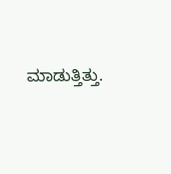ಮಾಡುತ್ತಿತ್ತು.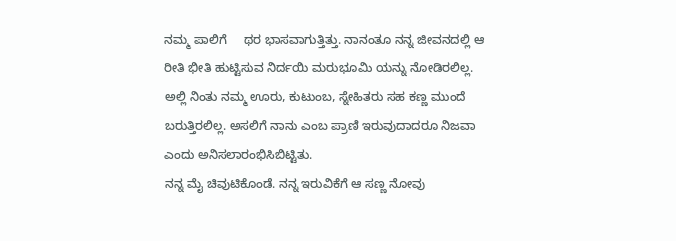ನಮ್ಮ ಪಾಲಿಗೆ     ಥರ ಭಾಸವಾಗುತ್ತಿತ್ತು. ನಾನಂತೂ ನನ್ನ ಜೀವನದಲ್ಲಿ ಆ ರೀತಿ ಭೀತಿ ಹುಟ್ಟಿಸುವ ನಿರ್ದಯಿ ಮರುಭೂಮಿ ಯನ್ನು ನೋಡಿರಲಿಲ್ಲ. ಅಲ್ಲಿ ನಿಂತು ನಮ್ಮ ಊರು, ಕುಟುಂಬ, ಸ್ನೇಹಿತರು ಸಹ ಕಣ್ಣ ಮುಂದೆ ಬರುತ್ತಿರಲಿಲ್ಲ. ಅಸಲಿಗೆ ನಾನು ಎಂಬ ಪ್ರಾಣಿ ಇರುವುದಾದರೂ ನಿಜವಾ ಎಂದು ಅನಿಸಲಾರಂಭಿಸಿಬಿಟ್ಟಿತು.
ನನ್ನ ಮೈ ಚಿವುಟಿಕೊಂಡೆ. ನನ್ನ ಇರುವಿಕೆಗೆ ಆ ಸಣ್ಣ ನೋವು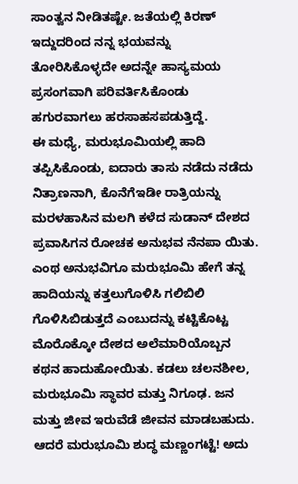ಸಾಂತ್ವನ ನೀಡಿತಷ್ಟೇ. ಜತೆಯಲ್ಲಿ ಕಿರಣ್ ಇದ್ದುದರಿಂದ ನನ್ನ ಭಯವನ್ನು ತೋರಿಸಿಕೊಳ್ಳದೇ ಅದನ್ನೇ ಹಾಸ್ಯಮಯ ಪ್ರಸಂಗವಾಗಿ ಪರಿವರ್ತಿಸಿಕೊಂಡು ಹಗುರವಾಗಲು ಹರಸಾಹಸಪಡುತ್ತಿದ್ದೆ.
ಈ ಮಧ್ಯೆ, ಮರುಭೂಮಿಯಲ್ಲಿ ಹಾದಿ ತಪ್ಪಿಸಿಕೊಂಡು, ಐದಾರು ತಾಸು ನಡೆದು ನಡೆದು ನಿತ್ರಾಣನಾಗಿ, ಕೊನೆಗೆಇಡೀ ರಾತ್ರಿಯನ್ನು ಮರಳಹಾಸಿನ ಮಲಗಿ ಕಳೆದ ಸುಡಾನ್ ದೇಶದ ಪ್ರವಾಸಿಗನ ರೋಚಕ ಅನುಭವ ನೆನಪಾ ಯಿತು. ಎಂಥ ಅನುಭವಿಗೂ ಮರುಭೂಮಿ ಹೇಗೆ ತನ್ನ ಹಾದಿಯನ್ನು ಕತ್ತಲುಗೊಳಿಸಿ ಗಲಿಬಿಲಿ ಗೊಳಿಸಿಬಿಡುತ್ತದೆ ಎಂಬುದನ್ನು ಕಟ್ಟಿಕೊಟ್ಟ ಮೊರೊಕ್ಕೋ ದೇಶದ ಅಲೆಮಾರಿಯೊಬ್ಬನ ಕಥನ ಹಾದುಹೋಯಿತು. ಕಡಲು ಚಲನಶೀಲ, ಮರುಭೂಮಿ ಸ್ಥಾವರ ಮತ್ತು ನಿಗೂಢ. ಜನ ಮತ್ತು ಜೀವ ಇರುವೆಡೆ ಜೀವನ ಮಾಡಬಹುದು. ಆದರೆ ಮರುಭೂಮಿ ಶುದ್ಧ ಮಣ್ಣಂಗಟ್ಟೆ! ಅದು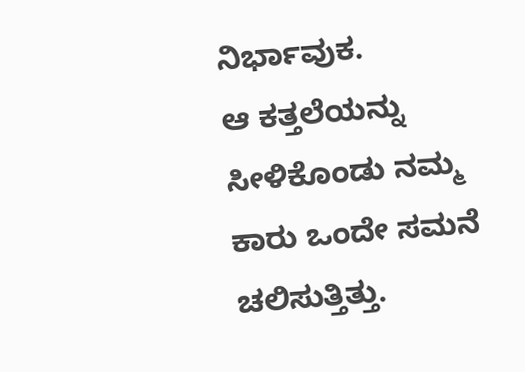ನಿರ್ಭಾವುಕ.
ಆ ಕತ್ತಲೆಯನ್ನು ಸೀಳಿಕೊಂಡು ನಮ್ಮ ಕಾರು ಒಂದೇ ಸಮನೆ ಚಲಿಸುತ್ತಿತ್ತು.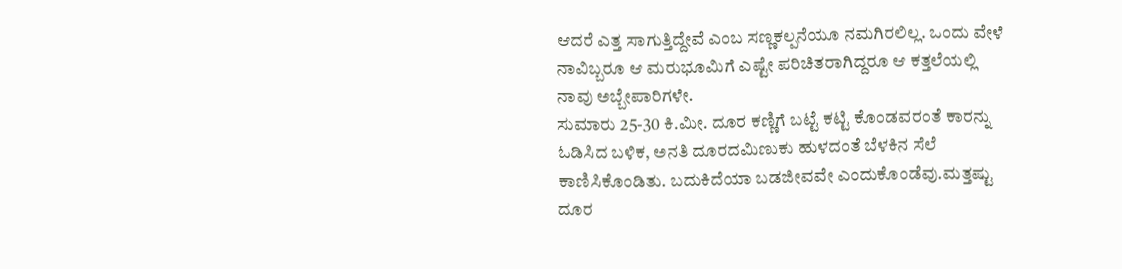ಆದರೆ ಎತ್ತ ಸಾಗುತ್ತಿದ್ದೇವೆ ಎಂಬ ಸಣ್ಣಕಲ್ಪನೆಯೂ ನಮಗಿರಲಿಲ್ಲ. ಒಂದು ವೇಳೆ ನಾವಿಬ್ಬರೂ ಆ ಮರುಭೂಮಿಗೆ ಎಷ್ಟೇ ಪರಿಚಿತರಾಗಿದ್ದರೂ ಆ ಕತ್ತಲೆಯಲ್ಲಿ ನಾವು ಅಬ್ಬೇಪಾರಿಗಳೇ.
ಸುಮಾರು 25-30 ಕಿ.ಮೀ. ದೂರ ಕಣ್ಣಿಗೆ ಬಟ್ಟೆ ಕಟ್ಟಿ ಕೊಂಡವರಂತೆ ಕಾರನ್ನು ಓಡಿಸಿದ ಬಳಿಕ, ಅನತಿ ದೂರದಮಿಣುಕು ಹುಳದಂತೆ ಬೆಳಕಿನ ಸೆಲೆ ಕಾಣಿಸಿಕೊಂಡಿತು. ಬದುಕಿದೆಯಾ ಬಡಜೀವವೇ ಎಂದುಕೊಂಡೆವು.ಮತ್ತಷ್ಟು ದೂರ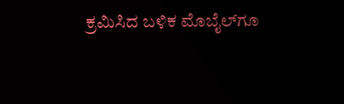ಕ್ರಮಿಸಿದ ಬಳಿಕ ಮೊಬೈಲ್‌ಗೂ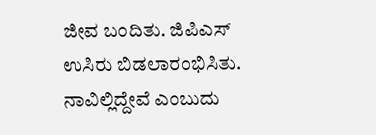ಜೀವ ಬಂದಿತು. ಜಿಪಿಎಸ್ ಉಸಿರು ಬಿಡಲಾರಂಭಿಸಿತು.
ನಾವಿಲ್ಲಿದ್ದೇವೆ ಎಂಬುದು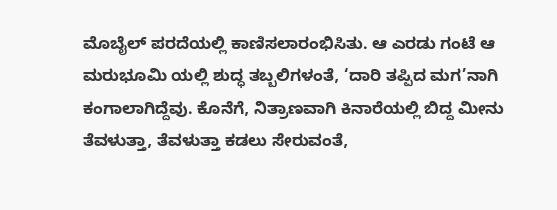ಮೊಬೈಲ್ ಪರದೆಯಲ್ಲಿ ಕಾಣಿಸಲಾರಂಭಿಸಿತು. ಆ ಎರಡು ಗಂಟೆ ಆ ಮರುಭೂಮಿ ಯಲ್ಲಿ ಶುದ್ಧ ತಬ್ಬಲಿಗಳಂತೆ, ‘ದಾರಿ ತಪ್ಪಿದ ಮಗ’ನಾಗಿ ಕಂಗಾಲಾಗಿದ್ದೆವು. ಕೊನೆಗೆ, ನಿತ್ರಾಣವಾಗಿ ಕಿನಾರೆಯಲ್ಲಿ ಬಿದ್ದ ಮೀನು ತೆವಳುತ್ತಾ, ತೆವಳುತ್ತಾ ಕಡಲು ಸೇರುವಂತೆ,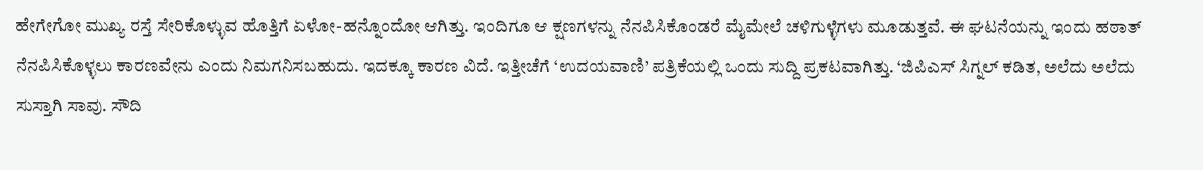ಹೇಗೇಗೋ ಮುಖ್ಯ ರಸ್ತೆ ಸೇರಿಕೊಳ್ಳುವ ಹೊತ್ತಿಗೆ ಏಳೋ-ಹನ್ನೊಂದೋ ಆಗಿತ್ತು. ಇಂದಿಗೂ ಆ ಕ್ಷಣಗಳನ್ನು ನೆನಪಿಸಿಕೊಂಡರೆ ಮೈಮೇಲೆ ಚಳಿಗುಳ್ಳೆಗಳು ಮೂಡುತ್ತವೆ. ಈ ಘಟನೆಯನ್ನು ಇಂದು ಹಠಾತ್ ನೆನಪಿಸಿಕೊಳ್ಳಲು ಕಾರಣವೇನು ಎಂದು ನಿಮಗನಿಸಬಹುದು. ಇದಕ್ಕೂ ಕಾರಣ ವಿದೆ. ಇತ್ತೀಚೆಗೆ ‘ಉದಯವಾಣಿ’ ಪತ್ರಿಕೆಯಲ್ಲಿ ಒಂದು ಸುದ್ದಿ ಪ್ರಕಟವಾಗಿತ್ತು. ‘ಜಿಪಿಎಸ್ ಸಿಗ್ನಲ್ ಕಡಿತ, ಅಲೆದು ಅಲೆದು ಸುಸ್ತಾಗಿ ಸಾವು. ಸೌದಿ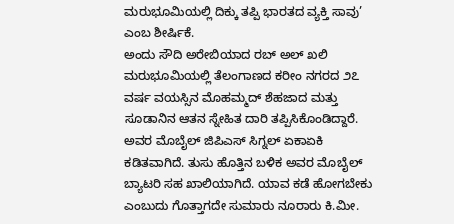ಮರುಭೂಮಿಯಲ್ಲಿ ದಿಕ್ಕು ತಪ್ಪಿ ಭಾರತದ ವ್ಯಕ್ತಿ ಸಾವು’ ಎಂಬ ಶೀರ್ಷಿಕೆ.
ಅಂದು ಸೌದಿ ಅರೇಬಿಯಾದ ರಬ್ ಅಲ್ ಖಲಿ ಮರುಭೂಮಿಯಲ್ಲಿ ತೆಲಂಗಾಣದ ಕರೀಂ ನಗರದ ೨೭ ವರ್ಷ ವಯಸ್ಸಿನ ಮೊಹಮ್ಮದ್ ಶೆಹಜಾದ ಮತ್ತು ಸೂಡಾನಿನ ಆತನ ಸ್ನೇಹಿತ ದಾರಿ ತಪ್ಪಿಸಿಕೊಂಡಿದ್ದಾರೆ.
ಅವರ ಮೊಬೈಲ್ ಜಿಪಿಎಸ್ ಸಿಗ್ನಲ್ ಏಕಾಏಕಿ ಕಡಿತವಾಗಿದೆ. ತುಸು ಹೊತ್ತಿನ ಬಳಿಕ ಅವರ ಮೊಬೈಲ್ ಬ್ಯಾಟರಿ ಸಹ ಖಾಲಿಯಾಗಿದೆ. ಯಾವ ಕಡೆ ಹೋಗಬೇಕು ಎಂಬುದು ಗೊತ್ತಾಗದೇ ಸುಮಾರು ನೂರಾರು ಕಿ.ಮೀ.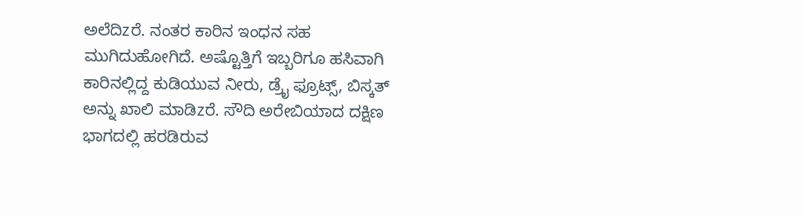ಅಲೆದಿzರೆ. ನಂತರ ಕಾರಿನ ಇಂಧನ ಸಹ ಮುಗಿದುಹೋಗಿದೆ. ಅಷ್ಟೊತ್ತಿಗೆ ಇಬ್ಬರಿಗೂ ಹಸಿವಾಗಿ ಕಾರಿನಲ್ಲಿದ್ದ ಕುಡಿಯುವ ನೀರು, ಡ್ರೈ ಫ್ರೂಟ್ಸ್, ಬಿಸ್ಕತ್ ಅನ್ನು ಖಾಲಿ ಮಾಡಿzರೆ. ಸೌದಿ ಅರೇಬಿಯಾದ ದಕ್ಷಿಣ ಭಾಗದಲ್ಲಿ ‌ಹರಡಿರುವ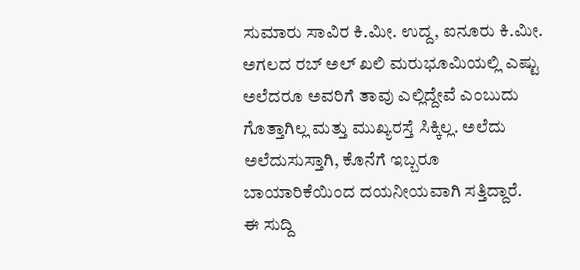ಸುಮಾರು ಸಾವಿರ ಕಿ.ಮೀ. ಉದ್ದ, ಐನೂರು ಕಿ.ಮೀ. ಅಗಲದ ರಬ್ ಅಲ್ ಖಲಿ ಮರುಭೂಮಿಯಲ್ಲಿ ಎಷ್ಟು ಅಲೆದರೂ ಅವರಿಗೆ ತಾವು ಎಲ್ಲಿದ್ದೇವೆ ಎಂಬುದು ಗೊತ್ತಾಗಿಲ್ಲ ಮತ್ತು ಮುಖ್ಯರಸ್ತೆ ಸಿಕ್ಕಿಲ್ಲ. ಅಲೆದು ಅಲೆದುಸುಸ್ತಾಗಿ, ಕೊನೆಗೆ ಇಬ್ಬರೂ ಬಾಯಾರಿಕೆಯಿಂದ ದಯನೀಯವಾಗಿ ಸತ್ತಿದ್ದಾರೆ.
ಈ ಸುದ್ದಿ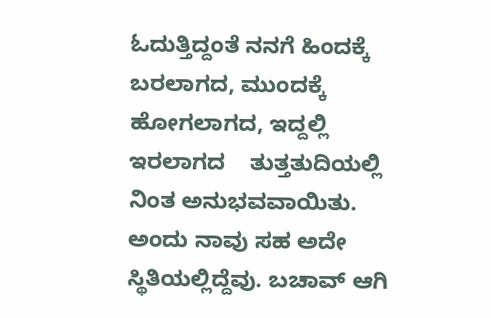ಓದುತ್ತಿದ್ದಂತೆ ನನಗೆ ಹಿಂದಕ್ಕೆ ಬರಲಾಗದ, ಮುಂದಕ್ಕೆ ಹೋಗಲಾಗದ, ಇದ್ದಲ್ಲಿ ಇರಲಾಗದ    ತುತ್ತತುದಿಯಲ್ಲಿ ನಿಂತ ಅನುಭವವಾಯಿತು. ಅಂದು ನಾವು ಸಹ ಅದೇ ಸ್ಥಿತಿಯಲ್ಲಿದ್ದೆವು. ಬಚಾವ್ ಆಗಿ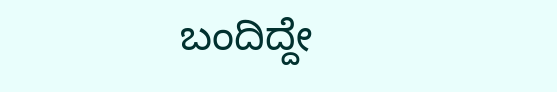ಬಂದಿದ್ದೇ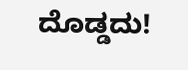ದೊಡ್ಡದು!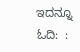ಇದನ್ನೂ ಓದಿ:  :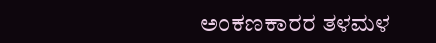ಅಂಕಣಕಾರರ ತಳಮಳ